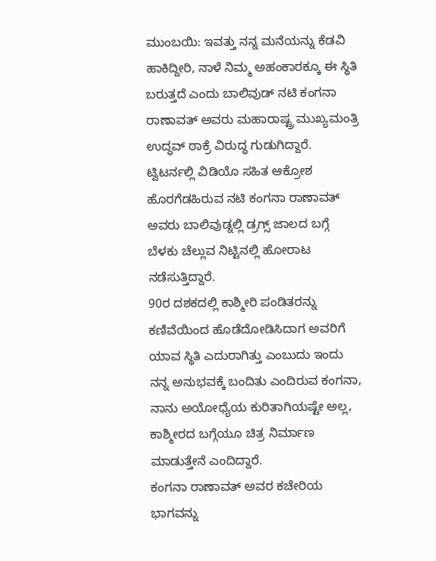ಮುಂಬಯಿ: ಇವತ್ತು ನನ್ನ ಮನೆಯನ್ನು ಕೆಡವಿ ಹಾಕಿದ್ದೀರಿ, ನಾಳೆ ನಿಮ್ಮ ಅಹಂಕಾರಕ್ಕೂ ಈ ಸ್ಥಿತಿ ಬರುತ್ತದೆ ಎಂದು ಬಾಲಿವುಡ್ ನಟಿ ಕಂಗನಾ ರಾಣಾವತ್ ಅವರು ಮಹಾರಾಷ್ಟ್ರ ಮುಖ್ಯಮಂತ್ರಿ ಉದ್ಧವ್ ಠಾಕ್ರೆ ವಿರುದ್ಧ ಗುಡುಗಿದ್ದಾರೆ.
ಟ್ವಿಟರ್ನಲ್ಲಿ ವಿಡಿಯೊ ಸಹಿತ ಆಕ್ರೋಶ ಹೊರಗೆಡಹಿರುವ ನಟಿ ಕಂಗನಾ ರಾಣಾವತ್ ಅವರು ಬಾಲಿವುಡ್ನಲ್ಲಿ ಡ್ರಗ್ಸ್ ಜಾಲದ ಬಗ್ಗೆ ಬೆಳಕು ಚೆಲ್ಲುವ ನಿಟ್ಟಿನಲ್ಲಿ ಹೋರಾಟ ನಡೆಸುತ್ತಿದ್ದಾರೆ.
90ರ ದಶಕದಲ್ಲಿ ಕಾಶ್ಮೀರಿ ಪಂಡಿತರನ್ನು ಕಣಿವೆಯಿಂದ ಹೊಡೆದೋಡಿಸಿದಾಗ ಅವರಿಗೆ ಯಾವ ಸ್ಥಿತಿ ಎದುರಾಗಿತ್ತು ಎಂಬುದು ಇಂದು ನನ್ನ ಅನುಭವಕ್ಕೆ ಬಂದಿತು ಎಂದಿರುವ ಕಂಗನಾ, ನಾನು ಅಯೋಧ್ಯೆಯ ಕುರಿತಾಗಿಯಷ್ಟೇ ಅಲ್ಲ, ಕಾಶ್ಮೀರದ ಬಗ್ಗೆಯೂ ಚಿತ್ರ ನಿರ್ಮಾಣ ಮಾಡುತ್ತೇನೆ ಎಂದಿದ್ದಾರೆ.
ಕಂಗನಾ ರಾಣಾವತ್ ಅವರ ಕಚೇರಿಯ ಭಾಗವನ್ನು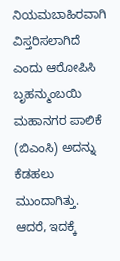ನಿಯಮಬಾಹಿರವಾಗಿ ವಿಸ್ತರಿಸಲಾಗಿದೆ ಎಂದು ಆರೋಪಿಸಿ ಬೃಹನ್ಮುಂಬಯಿ ಮಹಾನಗರ ಪಾಲಿಕೆ (ಬಿಎಂಸಿ) ಅದನ್ನು ಕೆಡಹಲು ಮುಂದಾಗಿತ್ತು. ಆದರೆ, ಇದಕ್ಕೆ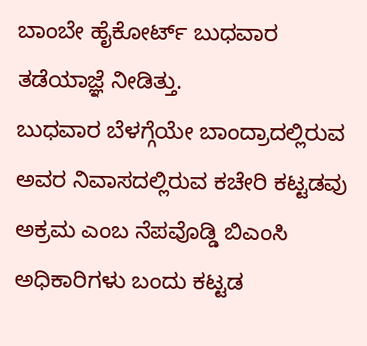ಬಾಂಬೇ ಹೈಕೋರ್ಟ್ ಬುಧವಾರ ತಡೆಯಾಜ್ಞೆ ನೀಡಿತ್ತು.
ಬುಧವಾರ ಬೆಳಗ್ಗೆಯೇ ಬಾಂದ್ರಾದಲ್ಲಿರುವ ಅವರ ನಿವಾಸದಲ್ಲಿರುವ ಕಚೇರಿ ಕಟ್ಟಡವು ಅಕ್ರಮ ಎಂಬ ನೆಪವೊಡ್ಡಿ ಬಿಎಂಸಿ ಅಧಿಕಾರಿಗಳು ಬಂದು ಕಟ್ಟಡ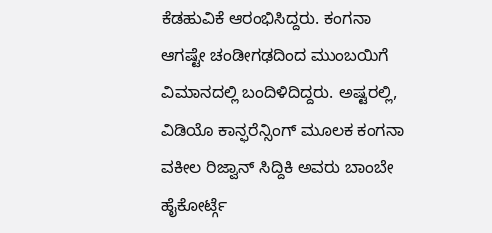ಕೆಡಹುವಿಕೆ ಆರಂಭಿಸಿದ್ದರು. ಕಂಗನಾ ಆಗಷ್ಟೇ ಚಂಡೀಗಢದಿಂದ ಮುಂಬಯಿಗೆ ವಿಮಾನದಲ್ಲಿ ಬಂದಿಳಿದಿದ್ದರು. ಅಷ್ಟರಲ್ಲಿ, ವಿಡಿಯೊ ಕಾನ್ಫರೆನ್ಸಿಂಗ್ ಮೂಲಕ ಕಂಗನಾ ವಕೀಲ ರಿಜ್ವಾನ್ ಸಿದ್ದಿಕಿ ಅವರು ಬಾಂಬೇ ಹೈಕೋರ್ಟ್ಗೆ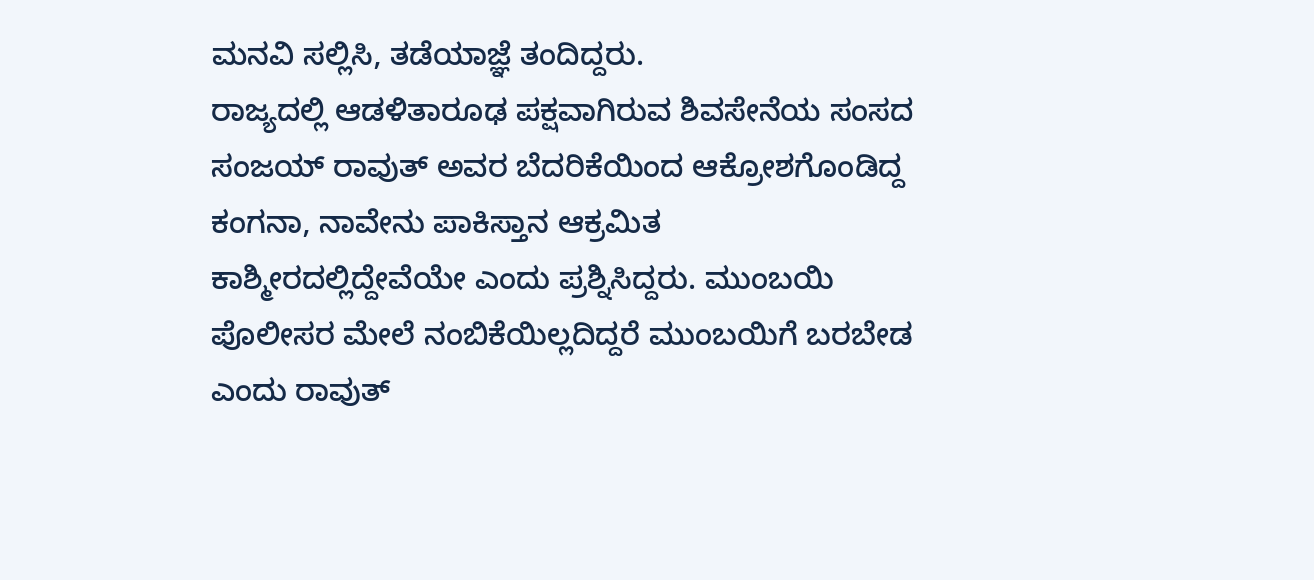ಮನವಿ ಸಲ್ಲಿಸಿ, ತಡೆಯಾಜ್ಞೆ ತಂದಿದ್ದರು.
ರಾಜ್ಯದಲ್ಲಿ ಆಡಳಿತಾರೂಢ ಪಕ್ಷವಾಗಿರುವ ಶಿವಸೇನೆಯ ಸಂಸದ ಸಂಜಯ್ ರಾವುತ್ ಅವರ ಬೆದರಿಕೆಯಿಂದ ಆಕ್ರೋಶಗೊಂಡಿದ್ದ ಕಂಗನಾ, ನಾವೇನು ಪಾಕಿಸ್ತಾನ ಆಕ್ರಮಿತ ಕಾಶ್ಮೀರದಲ್ಲಿದ್ದೇವೆಯೇ ಎಂದು ಪ್ರಶ್ನಿಸಿದ್ದರು. ಮುಂಬಯಿ ಪೊಲೀಸರ ಮೇಲೆ ನಂಬಿಕೆಯಿಲ್ಲದಿದ್ದರೆ ಮುಂಬಯಿಗೆ ಬರಬೇಡ ಎಂದು ರಾವುತ್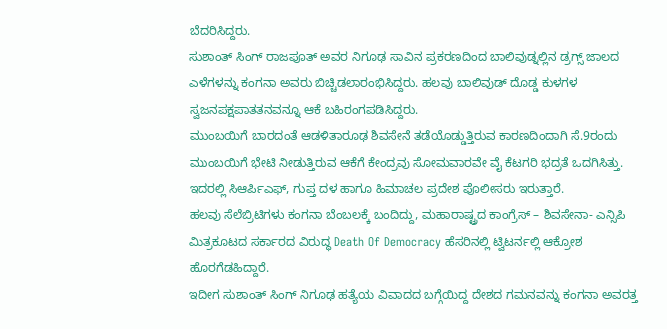ಬೆದರಿಸಿದ್ದರು.
ಸುಶಾಂತ್ ಸಿಂಗ್ ರಾಜಪೂತ್ ಅವರ ನಿಗೂಢ ಸಾವಿನ ಪ್ರಕರಣದಿಂದ ಬಾಲಿವುಡ್ನಲ್ಲಿನ ಡ್ರಗ್ಸ್ ಜಾಲದ ಎಳೆಗಳನ್ನು ಕಂಗನಾ ಅವರು ಬಿಚ್ಚಿಡಲಾರಂಭಿಸಿದ್ದರು. ಹಲವು ಬಾಲಿವುಡ್ ದೊಡ್ಡ ಕುಳಗಳ ಸ್ವಜನಪಕ್ಷಪಾತತನವನ್ನೂ ಆಕೆ ಬಹಿರಂಗಪಡಿಸಿದ್ದರು.
ಮುಂಬಯಿಗೆ ಬಾರದಂತೆ ಆಡಳಿತಾರೂಢ ಶಿವಸೇನೆ ತಡೆಯೊಡ್ಡುತ್ತಿರುವ ಕಾರಣದಿಂದಾಗಿ ಸೆ.9ರಂದು ಮುಂಬಯಿಗೆ ಭೇಟಿ ನೀಡುತ್ತಿರುವ ಆಕೆಗೆ ಕೇಂದ್ರವು ಸೋಮವಾರವೇ ವೈ ಕೆಟಗರಿ ಭದ್ರತೆ ಒದಗಿಸಿತ್ತು. ಇದರಲ್ಲಿ ಸಿಆರ್ಪಿಎಫ್, ಗುಪ್ತ ದಳ ಹಾಗೂ ಹಿಮಾಚಲ ಪ್ರದೇಶ ಪೊಲೀಸರು ಇರುತ್ತಾರೆ.
ಹಲವು ಸೆಲೆಬ್ರಿಟಿಗಳು ಕಂಗನಾ ಬೆಂಬಲಕ್ಕೆ ಬಂದಿದ್ದು, ಮಹಾರಾಷ್ಟ್ರದ ಕಾಂಗ್ರೆಸ್ – ಶಿವಸೇನಾ- ಎನ್ಸಿಪಿ ಮಿತ್ರಕೂಟದ ಸರ್ಕಾರದ ವಿರುದ್ಧ Death Of Democracy ಹೆಸರಿನಲ್ಲಿ ಟ್ವಿಟರ್ನಲ್ಲಿ ಆಕ್ರೋಶ ಹೊರಗೆಡಹಿದ್ದಾರೆ.
ಇದೀಗ ಸುಶಾಂತ್ ಸಿಂಗ್ ನಿಗೂಢ ಹತ್ಯೆಯ ವಿವಾದದ ಬಗ್ಗೆಯಿದ್ದ ದೇಶದ ಗಮನವನ್ನು ಕಂಗನಾ ಅವರತ್ತ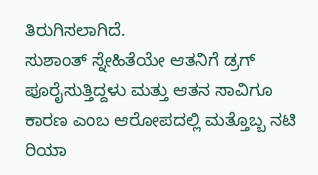ತಿರುಗಿಸಲಾಗಿದೆ.
ಸುಶಾಂತ್ ಸ್ನೇಹಿತೆಯೇ ಆತನಿಗೆ ಡ್ರಗ್ ಪೂರೈಸುತ್ತಿದ್ದಳು ಮತ್ತು ಆತನ ಸಾವಿಗೂ ಕಾರಣ ಎಂಬ ಆರೋಪದಲ್ಲಿ ಮತ್ತೊಬ್ಬ ನಟಿ ರಿಯಾ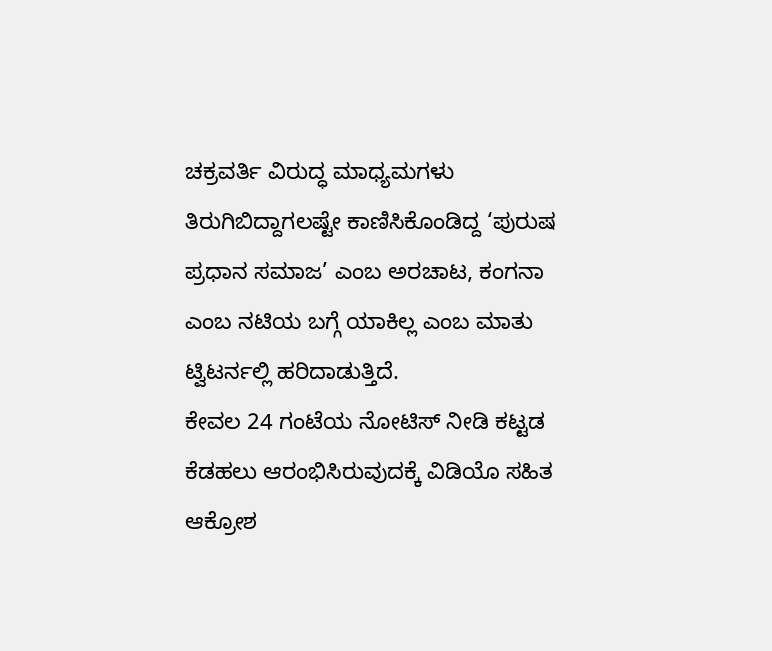ಚಕ್ರವರ್ತಿ ವಿರುದ್ಧ ಮಾಧ್ಯಮಗಳು ತಿರುಗಿಬಿದ್ದಾಗಲಷ್ಟೇ ಕಾಣಿಸಿಕೊಂಡಿದ್ದ ‘ಪುರುಷ ಪ್ರಧಾನ ಸಮಾಜ’ ಎಂಬ ಅರಚಾಟ, ಕಂಗನಾ ಎಂಬ ನಟಿಯ ಬಗ್ಗೆ ಯಾಕಿಲ್ಲ ಎಂಬ ಮಾತು ಟ್ವಿಟರ್ನಲ್ಲಿ ಹರಿದಾಡುತ್ತಿದೆ.
ಕೇವಲ 24 ಗಂಟೆಯ ನೋಟಿಸ್ ನೀಡಿ ಕಟ್ಟಡ ಕೆಡಹಲು ಆರಂಭಿಸಿರುವುದಕ್ಕೆ ವಿಡಿಯೊ ಸಹಿತ ಆಕ್ರೋಶ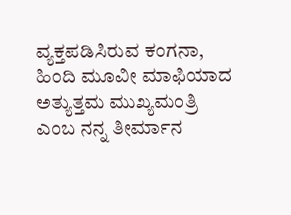ವ್ಯಕ್ತಪಡಿಸಿರುವ ಕಂಗನಾ, ಹಿಂದಿ ಮೂವೀ ಮಾಫಿಯಾದ ಅತ್ಯುತ್ತಮ ಮುಖ್ಯಮಂತ್ರಿ ಎಂಬ ನನ್ನ ತೀರ್ಮಾನ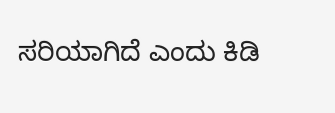ಸರಿಯಾಗಿದೆ ಎಂದು ಕಿಡಿ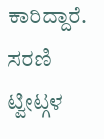ಕಾರಿದ್ದಾರೆ.
ಸರಣಿ ಟ್ವೀಟ್ಗಳ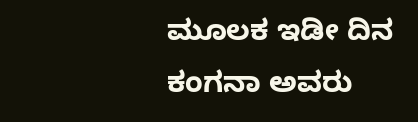ಮೂಲಕ ಇಡೀ ದಿನ ಕಂಗನಾ ಅವರು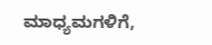ಮಾಧ್ಯಮಗಳಿಗೆ,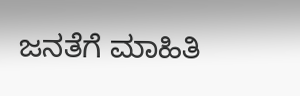ಜನತೆಗೆ ಮಾಹಿತಿ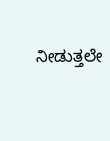ನೀಡುತ್ತಲೇ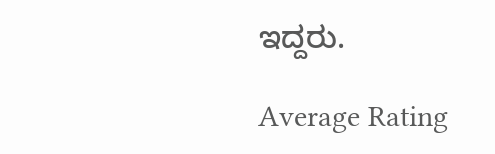ಇದ್ದರು.

Average Rating